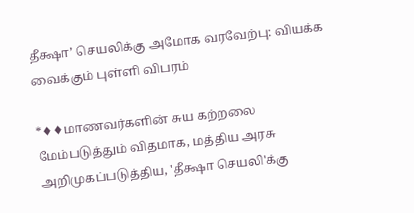தீக்ஷா’ செயலிக்கு அமோக வரவேற்பு: வியக்க வைக்கும் புள்ளி விபரம்

*♦♦மாணவர்களின் சுய கற்றலை மேம்படுத்தும் விதமாக, மத்திய அரசு அறிமுகப்படுத்திய, 'தீக்ஷா செயலி'க்கு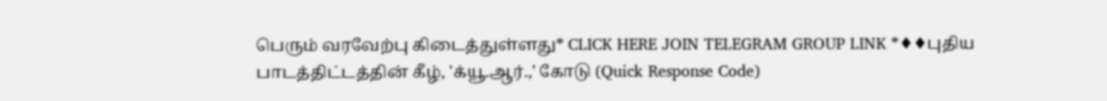பெரும் வரவேற்பு கிடைத்துள்ளது* CLICK HERE JOIN TELEGRAM GROUP LINK *♦♦புதிய பாடத்திட்டத்தின் கீழ், 'க்யூ.ஆர்.,' கோடு (Quick Response Code)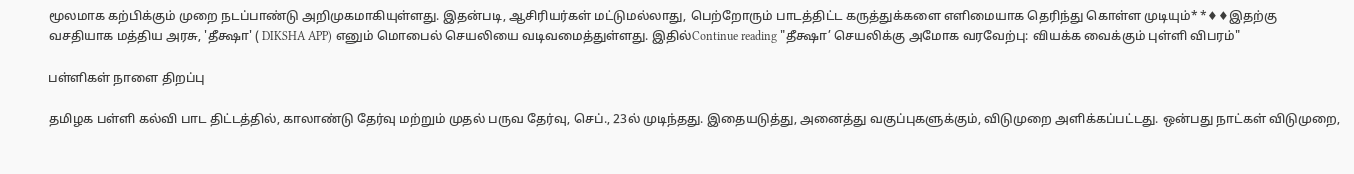மூலமாக கற்பிக்கும் முறை நடப்பாண்டு அறிமுகமாகியுள்ளது. இதன்படி, ஆசிரியர்கள் மட்டுமல்லாது, பெற்றோரும் பாடத்திட்ட கருத்துக்களை எளிமையாக தெரிந்து கொள்ள முடியும்* *♦♦இதற்கு வசதியாக மத்திய அரசு, 'தீக்ஷா' ( DIKSHA APP) எனும் மொபைல் செயலியை வடிவமைத்துள்ளது. இதில்Continue reading "தீக்ஷா’ செயலிக்கு அமோக வரவேற்பு: வியக்க வைக்கும் புள்ளி விபரம்"

பள்ளிகள் நாளை திறப்பு

தமிழக பள்ளி கல்வி பாட திட்டத்தில், காலாண்டு தேர்வு மற்றும் முதல் பருவ தேர்வு, செப்., 23ல் முடிந்தது. இதையடுத்து, அனைத்து வகுப்புகளுக்கும், விடுமுறை அளிக்கப்பட்டது. ஒன்பது நாட்கள் விடுமுறை,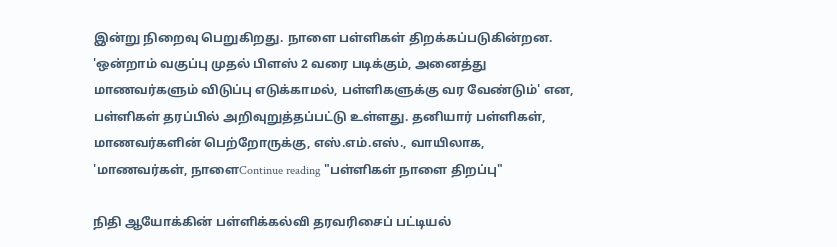இன்று நிறைவு பெறுகிறது. நாளை பள்ளிகள் திறக்கப்படுகின்றன. 'ஒன்றாம் வகுப்பு முதல் பிளஸ் 2 வரை படிக்கும், அனைத்து மாணவர்களும் விடுப்பு எடுக்காமல், பள்ளிகளுக்கு வர வேண்டும்' என, பள்ளிகள் தரப்பில் அறிவுறுத்தப்பட்டு உள்ளது. தனியார் பள்ளிகள், மாணவர்களின் பெற்றோருக்கு, எஸ்.எம்.எஸ்., வாயிலாக, 'மாணவர்கள், நாளைContinue reading "பள்ளிகள் நாளை திறப்பு"

நிதி ஆயோக்கின் பள்ளிக்கல்வி தரவரிசைப் பட்டியல்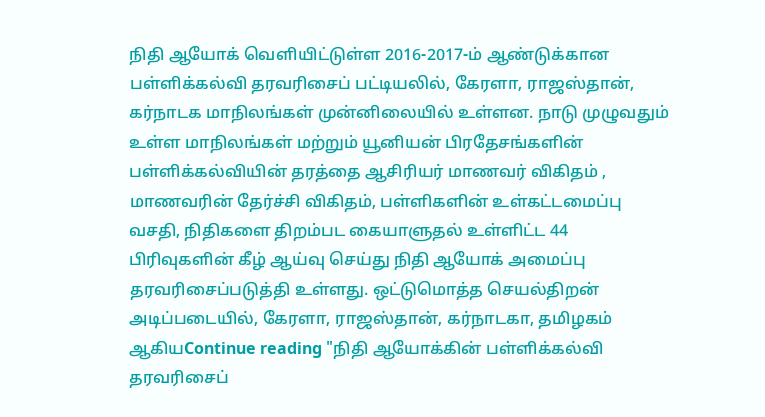நிதி ஆயோக் வெளியிட்டுள்ள 2016-2017-ம் ஆண்டுக்கான பள்ளிக்கல்வி தரவரிசைப் பட்டியலில், கேரளா, ராஜஸ்தான், கர்நாடக மாநிலங்கள் முன்னிலையில் உள்ளன. நாடு முழுவதும் உள்ள மாநிலங்கள் மற்றும் யூனியன் பிரதேசங்களின் பள்ளிக்கல்வியின் தரத்தை ஆசிரியர் மாணவர் விகிதம் , மாணவரின் தேர்ச்சி விகிதம், பள்ளிகளின் உள்கட்டமைப்பு வசதி, நிதிகளை திறம்பட கையாளுதல் உள்ளிட்ட 44 பிரிவுகளின் கீழ் ஆய்வு செய்து நிதி ஆயோக் அமைப்பு தரவரிசைப்படுத்தி உள்ளது. ஒட்டுமொத்த செயல்திறன் அடிப்படையில், கேரளா, ராஜஸ்தான், கர்நாடகா, தமிழகம் ஆகியContinue reading "நிதி ஆயோக்கின் பள்ளிக்கல்வி தரவரிசைப்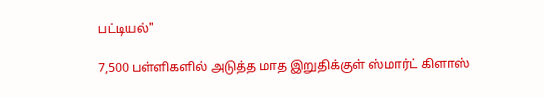பட்டியல்"

7,500 பள்ளிகளில் அடுத்த மாத இறுதிக்குள் ஸ்மார்ட் கிளாஸ்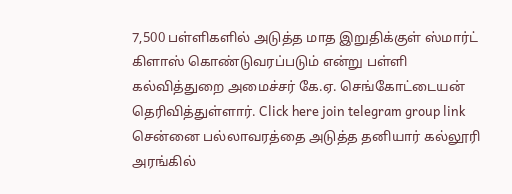7,500 பள்ளிகளில் அடுத்த மாத இறுதிக்குள் ஸ்மார்ட் கிளாஸ் கொண்டுவரப்படும் என்று பள்ளி கல்வித்துறை அமைச்சர் கே.ஏ. செங்கோட்டையன் தெரிவித்துள்ளார். Click here join telegram group link சென்னை பல்லாவரத்தை அடுத்த தனியார் கல்லூரி அரங்கில்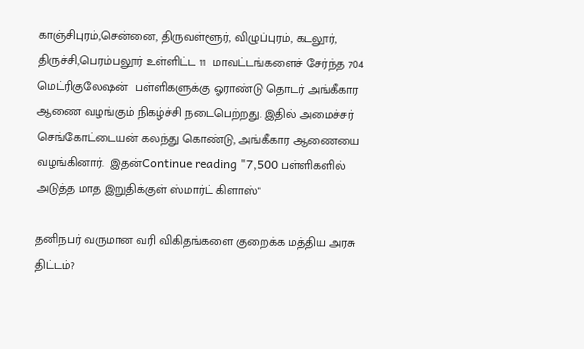காஞ்சிபுரம்,சென்னை, திருவள்ளூர், விழுப்புரம், கடலூர், திருச்சி,பெரம்பலூர் உள்ளிட்ட 11  மாவட்டங்களைச் சேர்ந்த 704 மெட்ரிகுலேஷன்  பள்ளிகளுக்கு ஓராண்டு தொடர் அங்கீகார ஆணை வழங்கும் நிகழ்ச்சி நடைபெற்றது. இதில் அமைச்சர் செங்கோட்டையன் கலந்து கொண்டு, அங்கீகார ஆணையை வழங்கினார்.  இதன்Continue reading "7,500 பள்ளிகளில் அடுத்த மாத இறுதிக்குள் ஸ்மார்ட் கிளாஸ்"

தனிநபர் வருமான வரி விகிதங்களை குறைக்க மத்திய அரசு திட்டம்?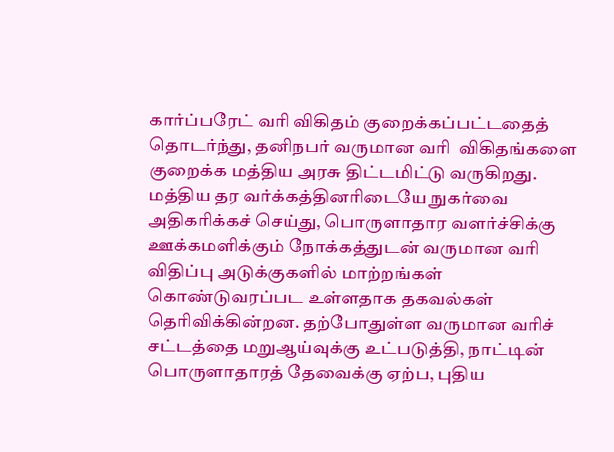கார்ப்பரேட் வரி விகிதம் குறைக்கப்பட்டதைத் தொடர்ந்து, தனிநபர் வருமான வரி  விகிதங்களை குறைக்க மத்திய அரசு திட்டமிட்டு வருகிறது. மத்திய தர வர்க்கத்தினரிடையே நுகர்வை அதிகரிக்கச் செய்து, பொருளாதார வளர்ச்சிக்கு ஊக்கமளிக்கும் நோக்கத்துடன் வருமான வரி விதிப்பு அடுக்குகளில் மாற்றங்கள் கொண்டுவரப்பட உள்ளதாக தகவல்கள் தெரிவிக்கின்றன. தற்போதுள்ள வருமான வரிச் சட்டத்தை மறுஆய்வுக்கு உட்படுத்தி, நாட்டின் பொருளாதாரத் தேவைக்கு ஏற்ப, புதிய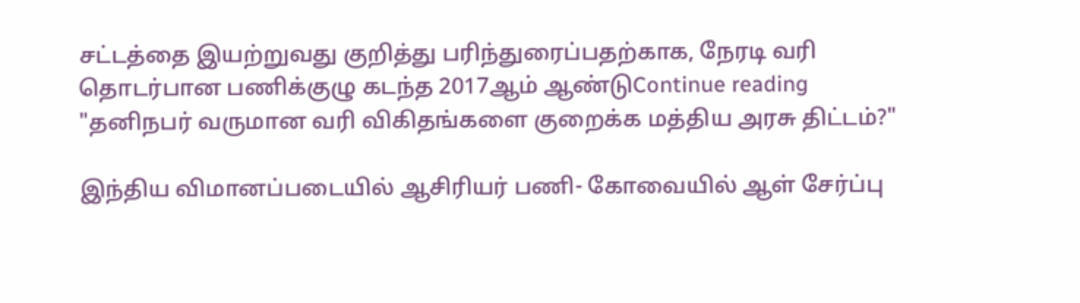சட்டத்தை இயற்றுவது குறித்து பரிந்துரைப்பதற்காக, நேரடி வரி தொடர்பான பணிக்குழு கடந்த 2017ஆம் ஆண்டுContinue reading "தனிநபர் வருமான வரி விகிதங்களை குறைக்க மத்திய அரசு திட்டம்?"

இந்திய விமானப்படையில் ஆசிரியர் பணி- கோவையில் ஆள் சேர்ப்பு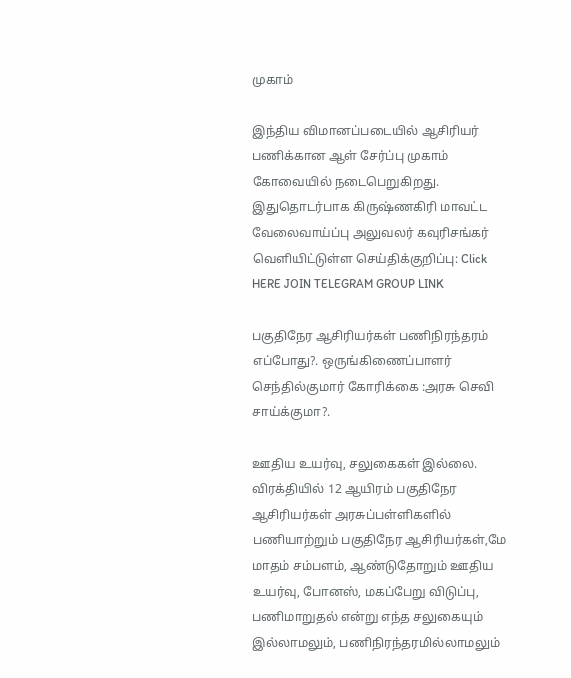முகாம்

இந்திய விமானப்படையில் ஆசிரியர் பணிக்கான ஆள் சேர்ப்பு முகாம் கோவையில் நடைபெறுகிறது. இதுதொடர்பாக கிருஷ்ணகிரி மாவட்ட வேலைவாய்ப்பு அலுவலர் கவுரிசங்கர் வெளியிட்டுள்ள செய்திக்குறிப்பு: Click HERE JOIN TELEGRAM GROUP LINK

பகுதிநேர ஆசிரியர்கள் பணிநிரந்தரம் எப்போது?. ஒருங்கிணைப்பாளர் செந்தில்குமார் கோரிக்கை :அரசு செவி சாய்க்குமா?.

ஊதிய உயர்வு, சலுகைகள் இல்லை. விரக்தியில் 12 ஆயிரம் பகுதிநேர ஆசிரியர்கள் அரசுப்பள்ளிகளில் பணியாற்றும் பகுதிநேர ஆசிரியர்கள்,மே மாதம் சம்பளம், ஆண்டுதோறும் ஊதிய உயர்வு, போனஸ், மகப்பேறு விடுப்பு, பணிமாறுதல் என்று எந்த சலுகையும் இல்லாமலும், பணிநிரந்தரமில்லாமலும்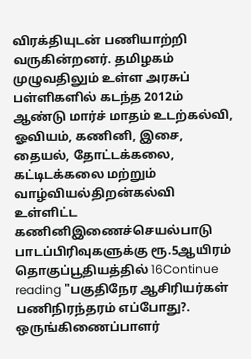விரக்தியுடன் பணியாற்றி வருகின்றனர். தமிழகம் முழுவதிலும் உள்ள அரசுப் பள்ளிகளில் கடந்த 2012ம் ஆண்டு மார்ச் மாதம் உடற்கல்வி, ஓவியம், கணினி, இசை, தையல், தோட்டக்கலை, கட்டிடக்கலை மற்றும் வாழ்வியல்திறன்கல்வி உள்ளிட்ட கணினிஇணைச்செயல்பாடு பாடப்பிரிவுகளுக்கு ரூ.5ஆயிரம் தொகுப்பூதியத்தில் 16Continue reading "பகுதிநேர ஆசிரியர்கள் பணிநிரந்தரம் எப்போது?. ஒருங்கிணைப்பாளர்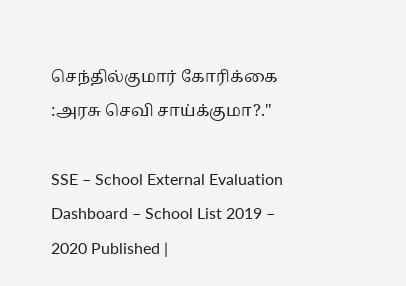செந்தில்குமார் கோரிக்கை :அரசு செவி சாய்க்குமா?."

SSE – School External Evaluation Dashboard – School List 2019 – 2020 Published |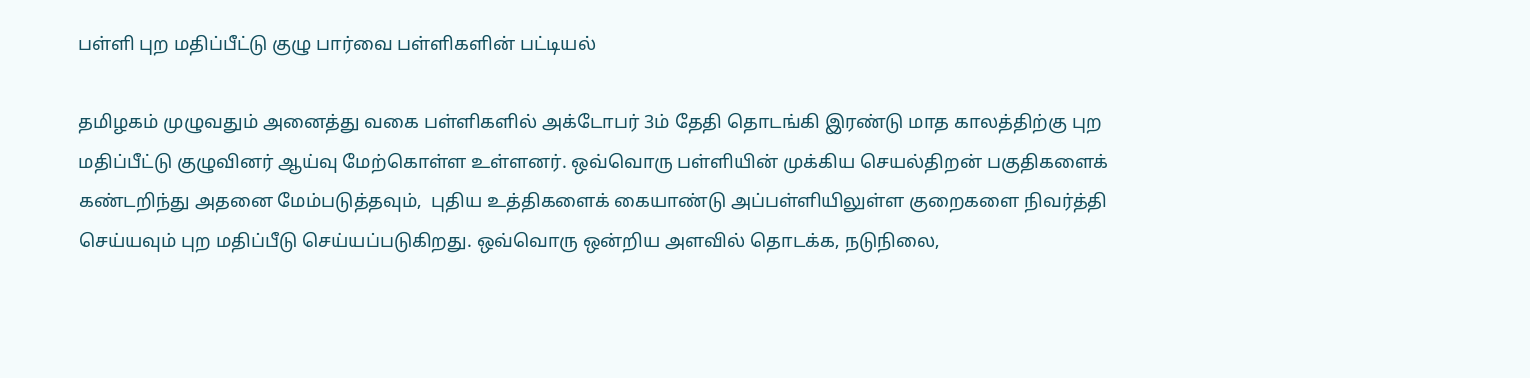பள்ளி புற மதிப்பீட்டு குழு பார்வை பள்ளிகளின் பட்டியல்

தமிழகம் முழுவதும் அனைத்து வகை பள்ளிகளில் அக்டோபர் 3ம் தேதி தொடங்கி இரண்டு மாத காலத்திற்கு புற மதிப்பீட்டு குழுவினர் ஆய்வு மேற்கொள்ள உள்ளனர். ஒவ்வொரு பள்ளியின் முக்கிய செயல்திறன் பகுதிகளைக் கண்டறிந்து அதனை மேம்படுத்தவும்,  புதிய உத்திகளைக் கையாண்டு அப்பள்ளியிலுள்ள குறைகளை நிவர்த்தி செய்யவும் புற மதிப்பீடு செய்யப்படுகிறது. ஒவ்வொரு ஒன்றிய அளவில் தொடக்க, நடுநிலை,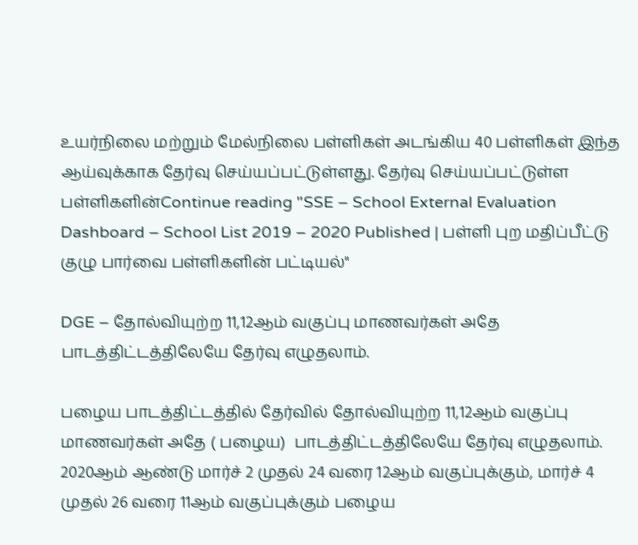உயர்நிலை மற்றும் மேல்நிலை பள்ளிகள் அடங்கிய 40 பள்ளிகள் இந்த ஆய்வுக்காக தேர்வு செய்யப்பட்டுள்ளது. தேர்வு செய்யப்பட்டுள்ள பள்ளிகளின்Continue reading "SSE – School External Evaluation Dashboard – School List 2019 – 2020 Published | பள்ளி புற மதிப்பீட்டு குழு பார்வை பள்ளிகளின் பட்டியல்"

DGE – தோல்வியுற்ற 11,12ஆம் வகுப்பு மாணவர்கள் அதே பாடத்திட்டத்திலேயே தேர்வு எழுதலாம்.

பழைய பாடத்திட்டத்தில் தேர்வில் தோல்வியுற்ற 11,12ஆம் வகுப்பு மாணவர்கள் அதே ( பழைய)  பாடத்திட்டத்திலேயே தேர்வு எழுதலாம். 2020ஆம் ஆண்டு மார்ச் 2 முதல் 24 வரை 12ஆம் வகுப்புக்கும், மார்ச் 4 முதல் 26 வரை 11ஆம் வகுப்புக்கும் பழைய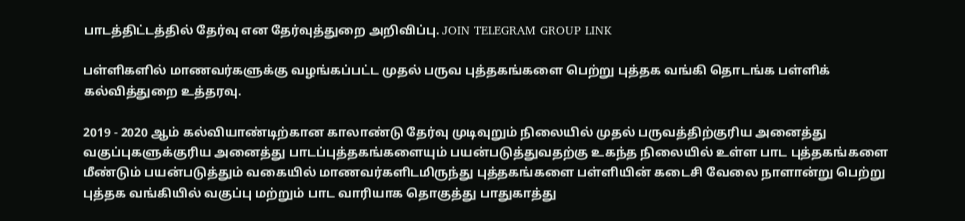பாடத்திட்டத்தில் தேர்வு என தேர்வுத்துறை அறிவிப்பு. JOIN TELEGRAM GROUP LINK

பள்ளிகளில் மாணவர்களுக்கு வழங்கப்பட்ட முதல் பருவ புத்தகங்களை பெற்று புத்தக வங்கி தொடங்க பள்ளிக் கல்வித்துறை உத்தரவு.

2019 - 2020 ஆம் கல்வியாண்டிற்கான காலாண்டு தேர்வு முடிவுறும் நிலையில் முதல் பருவத்திற்குரிய அனைத்து வகுப்புகளுக்குரிய அனைத்து பாடப்புத்தகங்களையும் பயன்படுத்துவதற்கு உகந்த நிலையில் உள்ள பாட புத்தகங்களை மீண்டும் பயன்படுத்தும் வகையில் மாணவர்களிடமிருந்து புத்தகங்களை பள்ளியின் கடைசி வேலை நாளான்று பெற்று புத்தக வங்கியில் வகுப்பு மற்றும் பாட வாரியாக தொகுத்து பாதுகாத்து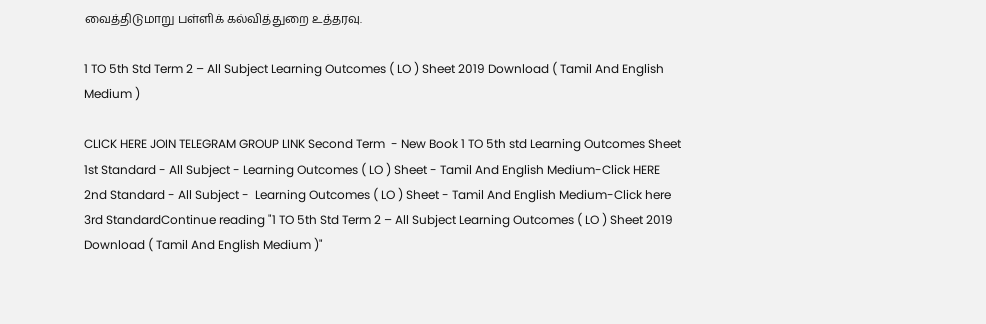வைத்திடுமாறு பள்ளிக் கல்வித்துறை உத்தரவு.

1 TO 5th Std Term 2 – All Subject Learning Outcomes ( LO ) Sheet 2019 Download ( Tamil And English Medium )

CLICK HERE JOIN TELEGRAM GROUP LINK Second Term  - New Book 1 TO 5th std Learning Outcomes Sheet 1st Standard - All Subject - Learning Outcomes ( LO ) Sheet - Tamil And English Medium-Click HERE 2nd Standard - All Subject -  Learning Outcomes ( LO ) Sheet - Tamil And English Medium-Click here 3rd StandardContinue reading "1 TO 5th Std Term 2 – All Subject Learning Outcomes ( LO ) Sheet 2019 Download ( Tamil And English Medium )"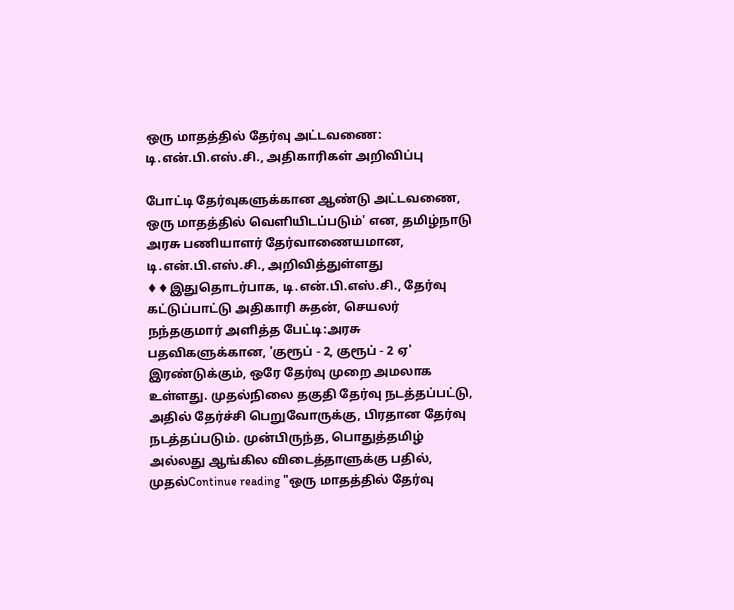ஒரு மாதத்தில் தேர்வு அட்டவணை: டி.என்.பி.எஸ்.சி., அதிகாரிகள் அறிவிப்பு

போட்டி தேர்வுகளுக்கான ஆண்டு அட்டவணை, ஒரு மாதத்தில் வெளியிடப்படும்' என, தமிழ்நாடு அரசு பணியாளர் தேர்வாணையமான, டி.என்.பி.எஸ்.சி., அறிவித்துள்ளது ♦♦இதுதொடர்பாக, டி.என்.பி.எஸ்.சி., தேர்வு கட்டுப்பாட்டு அதிகாரி சுதன், செயலர் நந்தகுமார் அளித்த பேட்டி:அரசு பதவிகளுக்கான, 'குரூப் - 2, குரூப் - 2 ஏ' இரண்டுக்கும், ஒரே தேர்வு முறை அமலாக உள்ளது. முதல்நிலை தகுதி தேர்வு நடத்தப்பட்டு, அதில் தேர்ச்சி பெறுவோருக்கு, பிரதான தேர்வு நடத்தப்படும். முன்பிருந்த, பொதுத்தமிழ் அல்லது ஆங்கில விடைத்தாளுக்கு பதில், முதல்Continue reading "ஒரு மாதத்தில் தேர்வு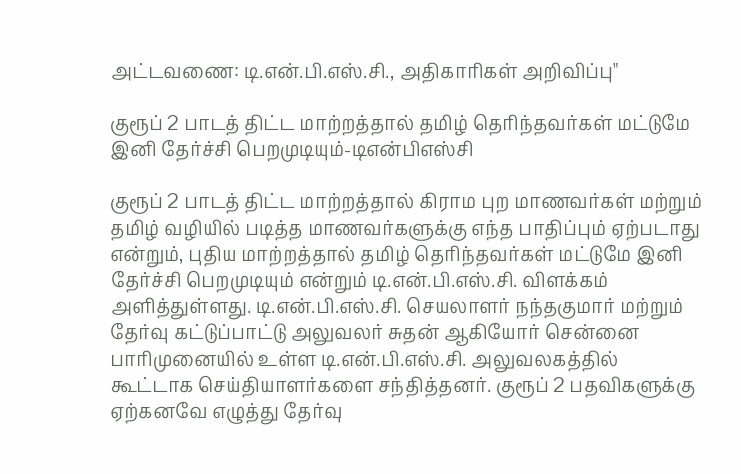அட்டவணை: டி.என்.பி.எஸ்.சி., அதிகாரிகள் அறிவிப்பு"

குரூப் 2 பாடத் திட்ட மாற்றத்தால் தமிழ் தெரிந்தவர்கள் மட்டுமே இனி தேர்ச்சி பெறமுடியும்-டிஎன்பிஎஸ்சி

குரூப் 2 பாடத் திட்ட மாற்றத்தால் கிராம புற மாணவர்கள் மற்றும் தமிழ் வழியில் படித்த மாணவர்களுக்கு எந்த பாதிப்பும் ஏற்படாது என்றும், புதிய மாற்றத்தால் தமிழ் தெரிந்தவர்கள் மட்டுமே இனி தேர்ச்சி பெறமுடியும் என்றும் டி.என்.பி.எஸ்.சி. விளக்கம் அளித்துள்ளது. டி.என்.பி.எஸ்.சி. செயலாளர் நந்தகுமார் மற்றும் தேர்வு கட்டுப்பாட்டு அலுவலர் சுதன் ஆகியோர் சென்னை பாரிமுனையில் உள்ள டி.என்.பி.எஸ்.சி. அலுவலகத்தில் கூட்டாக செய்தியாளர்களை சந்தித்தனர். குரூப் 2 பதவிகளுக்கு ஏற்கனவே எழுத்து தேர்வு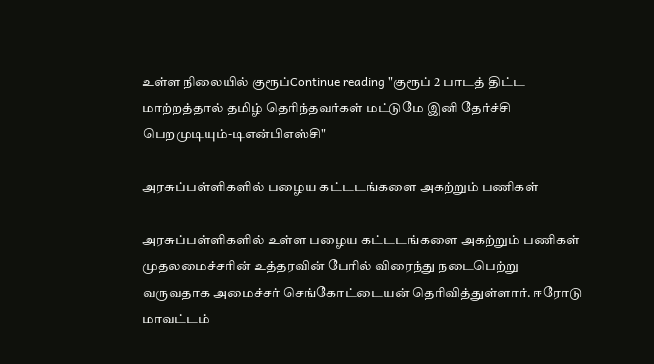உள்ள நிலையில் குரூப்Continue reading "குரூப் 2 பாடத் திட்ட மாற்றத்தால் தமிழ் தெரிந்தவர்கள் மட்டுமே இனி தேர்ச்சி பெறமுடியும்-டிஎன்பிஎஸ்சி"

அரசுப்பள்ளிகளில் பழைய கட்டடங்களை அகற்றும் பணிகள்

அரசுப்பள்ளிகளில் உள்ள பழைய கட்டடங்களை அகற்றும் பணிகள் முதலமைச்சரின் உத்தரவின் பேரில் விரைந்து நடைபெற்று வருவதாக அமைச்சர் செங்கோட்டையன் தெரிவித்துள்ளார். ஈரோடு மாவட்டம்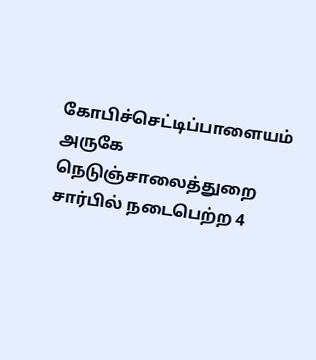கோபிச்செட்டிப்பாளையம் அருகே நெடுஞ்சாலைத்துறை சார்பில் நடைபெற்ற 4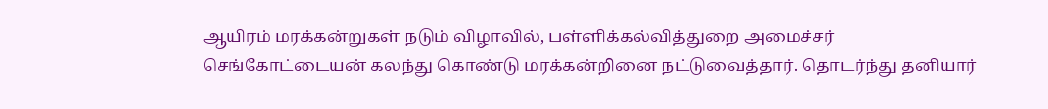ஆயிரம் மரக்கன்றுகள் நடும் விழாவில், பள்ளிக்கல்வித்துறை அமைச்சர் செங்கோட்டையன் கலந்து கொண்டு மரக்கன்றினை நட்டுவைத்தார். தொடர்ந்து தனியார்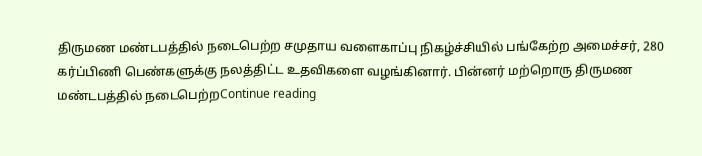திருமண மண்டபத்தில் நடைபெற்ற சமுதாய வளைகாப்பு நிகழ்ச்சியில் பங்கேற்ற அமைச்சர், 280 கர்ப்பிணி பெண்களுக்கு நலத்திட்ட உதவிகளை வழங்கினார். பின்னர் மற்றொரு திருமண மண்டபத்தில் நடைபெற்றContinue reading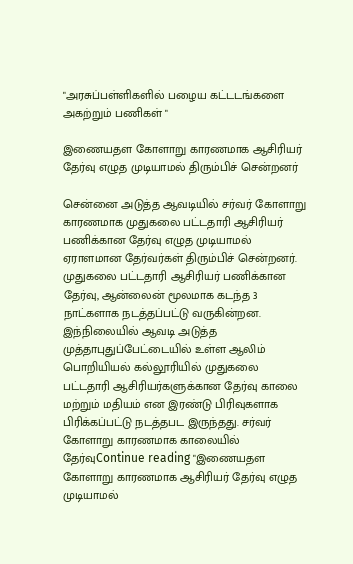"அரசுப்பள்ளிகளில் பழைய கட்டடங்களை அகற்றும் பணிகள் "

இணையதள கோளாறு காரணமாக ஆசிரியர் தேர்வு எழுத முடியாமல் திரும்பிச் சென்றனர்

சென்னை அடுத்த ஆவடியில் சர்வர் கோளாறு காரணமாக முதுகலை பட்டதாரி ஆசிரியர் பணிக்கான தேர்வு எழுத முடியாமல் ஏராளமான தேர்வர்கள் திரும்பிச் சென்றனர். முதுகலை பட்டதாரி ஆசிரியர் பணிக்கான தேர்வு, ஆன்லைன் மூலமாக கடந்த 3 நாட்களாக நடத்தப்பட்டு வருகின்றன. இந்நிலையில் ஆவடி அடுத்த முத்தாபுதுப்பேட்டையில் உள்ள ஆலிம் பொறியியல் கல்லூரியில் முதுகலை பட்டதாரி ஆசிரியர்களுக்கான தேர்வு காலை மற்றும் மதியம் என இரண்டு பிரிவுகளாக பிரிக்கப்பட்டு நடத்தபட இருந்தது. சர்வர் கோளாறு காரணமாக காலையில் தேர்வுContinue reading "இணையதள கோளாறு காரணமாக ஆசிரியர் தேர்வு எழுத முடியாமல்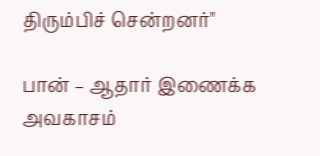திரும்பிச் சென்றனர்"

பான் – ஆதார் இணைக்க அவகாசம்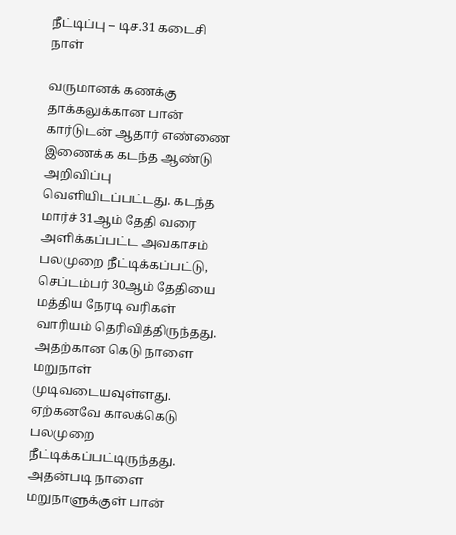நீட்டிப்பு – டிச.31 கடைசி நாள்

வருமானக் கணக்கு தாக்கலுக்கான பான் கார்டுடன் ஆதார் எண்ணை இணைக்க கடந்த ஆண்டு அறிவிப்பு வெளியிடப்பட்டது. கடந்த மார்ச் 31ஆம் தேதி வரை அளிக்கப்பட்ட அவகாசம் பலமுறை நீட்டிக்கப்பட்டு, செப்டம்பர் 30ஆம் தேதியை மத்திய நேரடி வரிகள் வாரியம் தெரிவித்திருந்தது. அதற்கான கெடு நாளை மறுநாள் முடிவடையவுள்ளது. ஏற்கனவே காலக்கெடு பலமுறை நீட்டிக்கப்பட்டிருந்தது.  அதன்படி நாளை மறுநாளுக்குள் பான்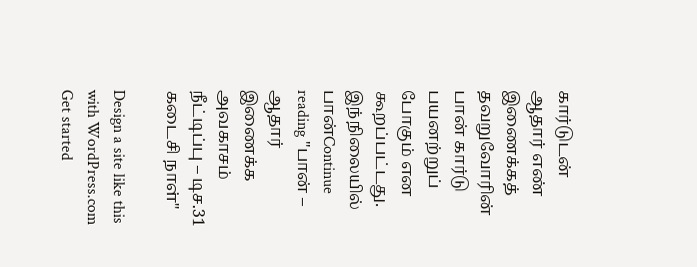கார்டுடன் ஆதார் எண் இணைக்கத் தவறுவோரின் பான் கார்டு பயனற்றுப் போகும் என கூறப்பட்டது. இந்நிலையில் பான்Continue reading "பான் – ஆதார் இணைக்க அவகாசம் நீட்டிப்பு – டிச.31 கடைசி நாள்"

Design a site like this with WordPress.com
Get started